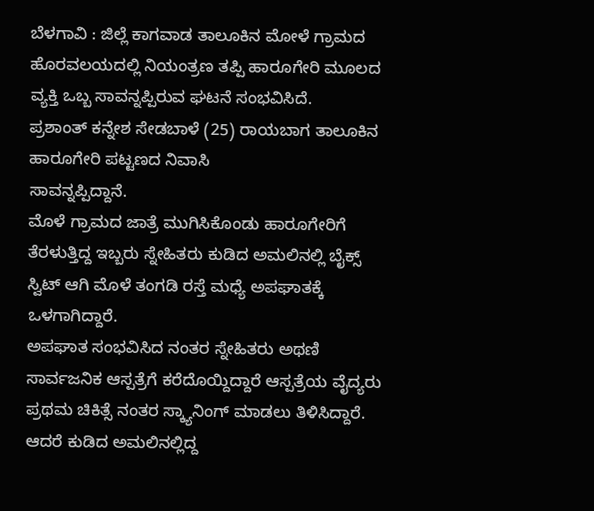ಬೆಳಗಾವಿ : ಜಿಲ್ಲೆ ಕಾಗವಾಡ ತಾಲೂಕಿನ ಮೋಳೆ ಗ್ರಾಮದ ಹೊರವಲಯದಲ್ಲಿ ನಿಯಂತ್ರಣ ತಪ್ಪಿ ಹಾರೂಗೇರಿ ಮೂಲದ ವ್ಯಕ್ತಿ ಒಬ್ಬ ಸಾವನ್ನಪ್ಪಿರುವ ಘಟನೆ ಸಂಭವಿಸಿದೆ.
ಪ್ರಶಾಂತ್ ಕನ್ನೇಶ ಸೇಡಬಾಳೆ (25) ರಾಯಬಾಗ ತಾಲೂಕಿನ ಹಾರೂಗೇರಿ ಪಟ್ಟಣದ ನಿವಾಸಿ
ಸಾವನ್ನಪ್ಪಿದ್ದಾನೆ.
ಮೊಳೆ ಗ್ರಾಮದ ಜಾತ್ರೆ ಮುಗಿಸಿಕೊಂಡು ಹಾರೂಗೇರಿಗೆ ತೆರಳುತ್ತಿದ್ದ ಇಬ್ಬರು ಸ್ನೇಹಿತರು ಕುಡಿದ ಅಮಲಿನಲ್ಲಿ ಬೈಕ್ಸ್ ಸ್ವಿಟ್ ಆಗಿ ಮೊಳೆ ತಂಗಡಿ ರಸ್ತೆ ಮಧ್ಯೆ ಅಪಘಾತಕ್ಕೆ ಒಳಗಾಗಿದ್ದಾರೆ.
ಅಪಘಾತ ಸಂಭವಿಸಿದ ನಂತರ ಸ್ನೇಹಿತರು ಅಥಣಿ ಸಾರ್ವಜನಿಕ ಆಸ್ಪತ್ರೆಗೆ ಕರೆದೊಯ್ದಿದ್ದಾರೆ ಆಸ್ಪತ್ರೆಯ ವೈದ್ಯರು ಪ್ರಥಮ ಚಿಕಿತ್ಸೆ ನಂತರ ಸ್ಕ್ಯಾನಿಂಗ್ ಮಾಡಲು ತಿಳಿಸಿದ್ದಾರೆ.
ಆದರೆ ಕುಡಿದ ಅಮಲಿನಲ್ಲಿದ್ದ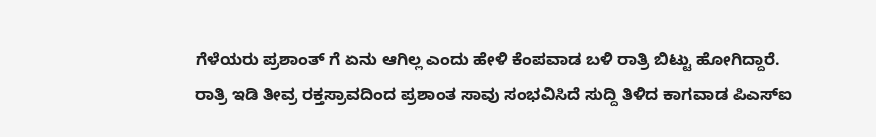ಗೆಳೆಯರು ಪ್ರಶಾಂತ್ ಗೆ ಏನು ಆಗಿಲ್ಲ ಎಂದು ಹೇಳಿ ಕೆಂಪವಾಡ ಬಳಿ ರಾತ್ರಿ ಬಿಟ್ಟು ಹೋಗಿದ್ದಾರೆ.
ರಾತ್ರಿ ಇಡಿ ತೀವ್ರ ರಕ್ತಸ್ರಾವದಿಂದ ಪ್ರಶಾಂತ ಸಾವು ಸಂಭವಿಸಿದೆ ಸುದ್ದಿ ತಿಳಿದ ಕಾಗವಾಡ ಪಿಎಸ್ಐ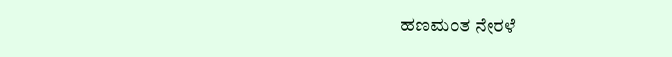ಹಣಮಂತ ನೇರಳೆ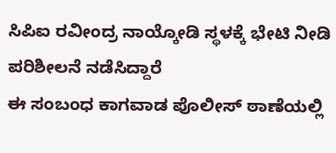ಸಿಪಿಐ ರವೀಂದ್ರ ನಾಯ್ಕೋಡಿ ಸ್ಥಳಕ್ಕೆ ಭೇಟಿ ನೀಡಿ ಪರಿಶೀಲನೆ ನಡೆಸಿದ್ದಾರೆ
ಈ ಸಂಬಂಧ ಕಾಗವಾಡ ಪೊಲೀಸ್ ಠಾಣೆಯಲ್ಲಿ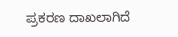ಪ್ರಕರಣ ದಾಖಲಾಗಿದೆ